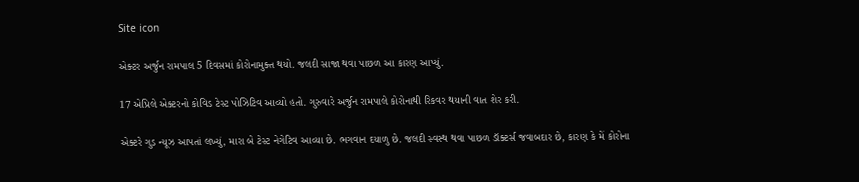Site icon

એક્ટર અર્જુન રામપાલ 5 દિવસમાં કોરોનામુક્ત થયો. જલદી સાજા થવા પાછળ આ કારણ આપ્યું.

17 એપ્રિલે એક્ટરનો કોવિડ ટેસ્ટ પોઝિટિવ આવ્યો હતો. ગુરુવારે અર્જુન રામપાલે કોરોનાથી રિકવર થયાની વાત શેર કરી.

એક્ટરે ગુડ ન્યૂઝ આપતાં લખ્યું, મારા બે ટેસ્ટ નેગેટિવ આવ્યા છે. ભગવાન દયાળુ છે. જલદી સ્વસ્થ થવા પાછળ ડૉક્ટર્સ જવાબદાર છે, કારણ કે મેં કોરોના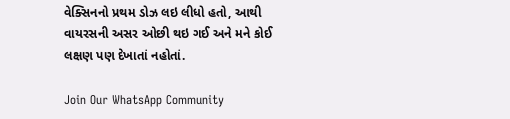વેક્સિનનો પ્રથમ ડોઝ લઇ લીધો હતો, આથી વાયરસની અસર ઓછી થઇ ગઈ અને મને કોઈ લક્ષણ પણ દેખાતાં નહોતાં.

Join Our WhatsApp Community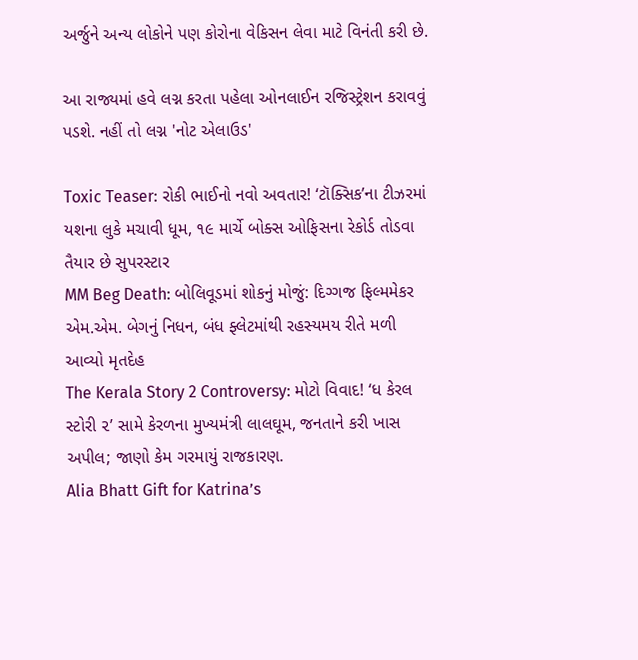અર્જુને અન્ય લોકોને પણ કોરોના વેકિસન લેવા માટે વિનંતી કરી છે.

આ રાજ્યમાં હવે લગ્ન કરતા પહેલા ઓનલાઈન રજિસ્ટ્રેશન કરાવવું પડશે. નહીં તો લગ્ન 'નોટ એલાઉડ'

Toxic Teaser: રોકી ભાઈનો નવો અવતાર! ‘ટૉક્સિક’ના ટીઝરમાં યશના લુકે મચાવી ધૂમ, ૧૯ માર્ચે બોક્સ ઓફિસના રેકોર્ડ તોડવા તૈયાર છે સુપરસ્ટાર
MM Beg Death: બોલિવૂડમાં શોકનું મોજું: દિગ્ગજ ફિલ્મમેકર એમ.એમ. બેગનું નિધન, બંધ ફ્લેટમાંથી રહસ્યમય રીતે મળી આવ્યો મૃતદેહ
The Kerala Story 2 Controversy: મોટો વિવાદ! ‘ધ કેરલ સ્ટોરી ૨’ સામે કેરળના મુખ્યમંત્રી લાલઘૂમ, જનતાને કરી ખાસ અપીલ; જાણો કેમ ગરમાયું રાજકારણ.
Alia Bhatt Gift for Katrina’s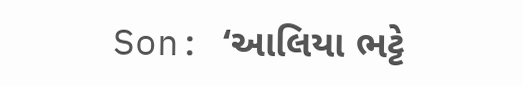Son: ‘આલિયા ભટ્ટે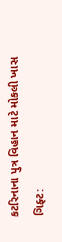કટરિનાના પુત્ર વિહાન માટે મોકલી ખાસ ગિફ્ટ: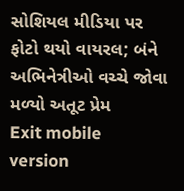સોશિયલ મીડિયા પર ફોટો થયો વાયરલ; બંને અભિનેત્રીઓ વચ્ચે જોવા મળ્યો અતૂટ પ્રેમ
Exit mobile version